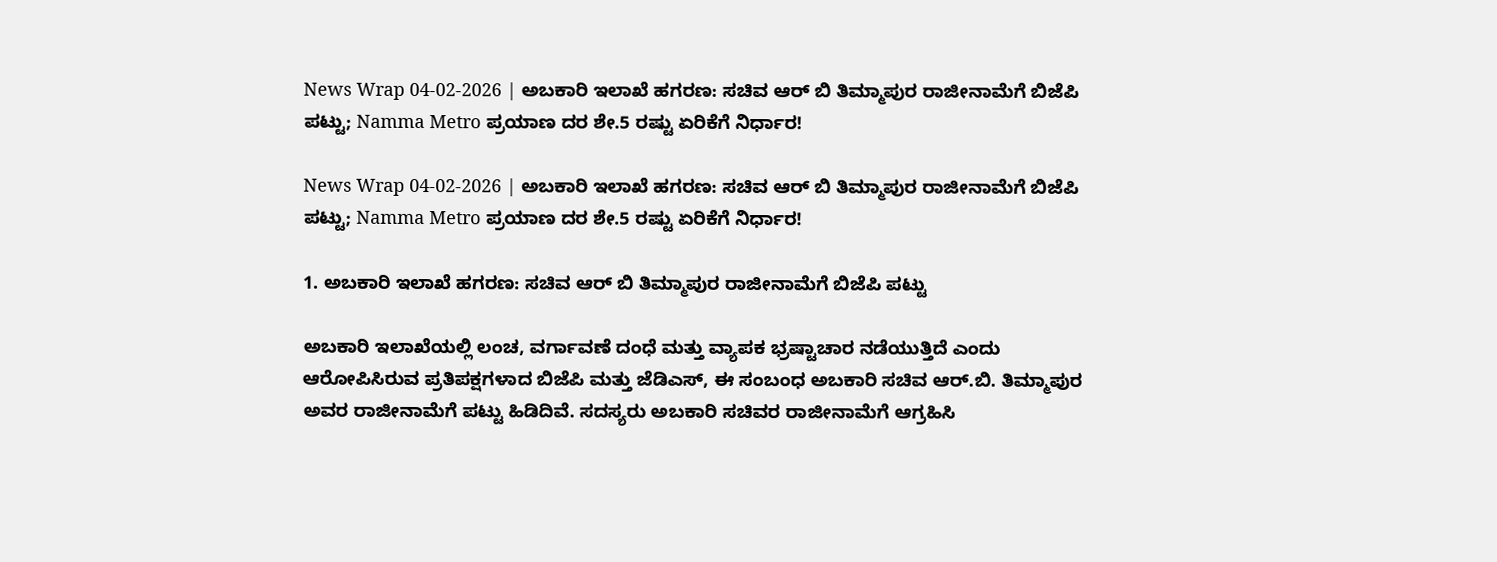News Wrap 04-02-2026 | ಅಬಕಾರಿ ಇಲಾಖೆ ಹಗರಣ: ಸಚಿವ ಆರ್ ಬಿ ತಿಮ್ಮಾಪುರ ರಾಜೀನಾಮೆಗೆ ಬಿಜೆಪಿ ಪಟ್ಟು; Namma Metro ಪ್ರಯಾಣ ದರ ಶೇ.5 ರಷ್ಟು ಏರಿಕೆಗೆ ನಿರ್ಧಾರ!

News Wrap 04-02-2026 | ಅಬಕಾರಿ ಇಲಾಖೆ ಹಗರಣ: ಸಚಿವ ಆರ್ ಬಿ ತಿಮ್ಮಾಪುರ ರಾಜೀನಾಮೆಗೆ ಬಿಜೆಪಿ ಪಟ್ಟು; Namma Metro ಪ್ರಯಾಣ ದರ ಶೇ.5 ರಷ್ಟು ಏರಿಕೆಗೆ ನಿರ್ಧಾರ!

1. ಅಬಕಾರಿ ಇಲಾಖೆ ಹಗರಣ: ಸಚಿವ ಆರ್ ಬಿ ತಿಮ್ಮಾಪುರ ರಾಜೀನಾಮೆಗೆ ಬಿಜೆಪಿ ಪಟ್ಟು

ಅಬಕಾರಿ ಇಲಾಖೆಯಲ್ಲಿ ಲಂಚ, ವರ್ಗಾವಣೆ ದಂಧೆ ಮತ್ತು ವ್ಯಾಪಕ ಭ್ರಷ್ಟಾಚಾರ ನಡೆಯುತ್ತಿದೆ ಎಂದು ಆರೋಪಿಸಿರುವ ಪ್ರತಿಪಕ್ಷಗಳಾದ ಬಿಜೆಪಿ ಮತ್ತು ಜೆಡಿಎಸ್, ಈ ಸಂಬಂಧ ಅಬಕಾರಿ ಸಚಿವ ಆರ್.ಬಿ. ತಿಮ್ಮಾಪುರ ಅವರ ರಾಜೀನಾಮೆಗೆ ಪಟ್ಟು ಹಿಡಿದಿವೆ. ಸದಸ್ಯರು ಅಬಕಾರಿ ಸಚಿವರ ರಾಜೀನಾಮೆಗೆ ಆಗ್ರಹಿಸಿ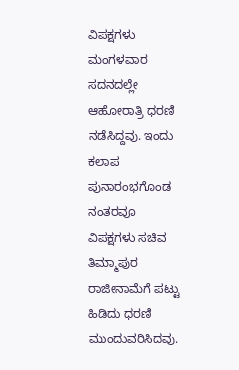ವಿಪಕ್ಷಗಳು ಮಂಗಳವಾರ ಸದನದಲ್ಲೇ ಆಹೋರಾತ್ರಿ ಧರಣಿ ನಡೆಸಿದ್ದವು. ಇಂದು ಕಲಾಪ ಪುನಾರಂಭಗೊಂಡ ನಂತರವೂ ವಿಪಕ್ಷಗಳು ಸಚಿವ ತಿಮ್ಮಾಪುರ ರಾಜೀನಾಮೆಗೆ ಪಟ್ಟು ಹಿಡಿದು ಧರಣಿ ಮುಂದುವರಿಸಿದವು.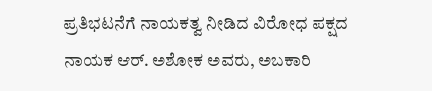ಪ್ರತಿಭಟನೆಗೆ ನಾಯಕತ್ವ ನೀಡಿದ ವಿರೋಧ ಪಕ್ಷದ ನಾಯಕ ಆರ್. ಅಶೋಕ ಅವರು, ಅಬಕಾರಿ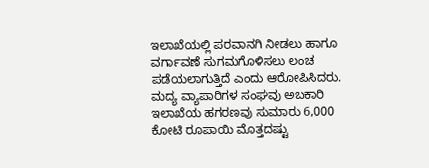ಇಲಾಖೆಯಲ್ಲಿ ಪರವಾನಗಿ ನೀಡಲು ಹಾಗೂ ವರ್ಗಾವಣೆ ಸುಗಮಗೊಳಿಸಲು ಲಂಚ ಪಡೆಯಲಾಗುತ್ತಿದೆ ಎಂದು ಆರೋಪಿಸಿದರು. ಮದ್ಯ ವ್ಯಾಪಾರಿಗಳ ಸಂಘವು ಅಬಕಾರಿ ಇಲಾಖೆಯ ಹಗರಣವು ಸುಮಾರು 6,000 ಕೋಟಿ ರೂಪಾಯಿ ಮೊತ್ತದಷ್ಟು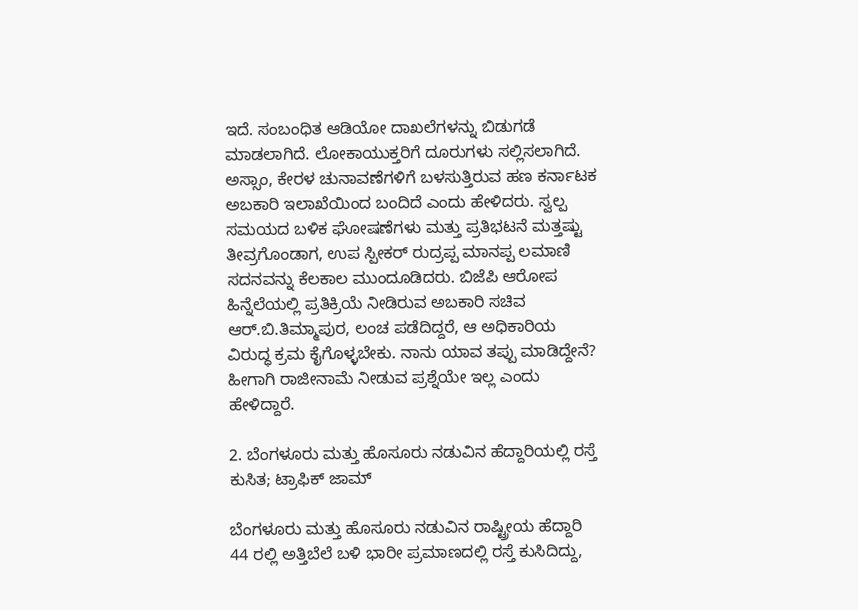ಇದೆ. ಸಂಬಂಧಿತ ಆಡಿಯೋ ದಾಖಲೆಗಳನ್ನು ಬಿಡುಗಡೆ ಮಾಡಲಾಗಿದೆ. ಲೋಕಾಯುಕ್ತರಿಗೆ ದೂರುಗಳು ಸಲ್ಲಿಸಲಾಗಿದೆ. ಅಸ್ಸಾಂ, ಕೇರಳ ಚುನಾವಣೆಗಳಿಗೆ ಬಳಸುತ್ತಿರುವ ಹಣ ಕರ್ನಾಟಕ ಅಬಕಾರಿ ಇಲಾಖೆಯಿಂದ ಬಂದಿದೆ ಎಂದು ಹೇಳಿದರು. ಸ್ವಲ್ಪ ಸಮಯದ ಬಳಿಕ ಘೋಷಣೆಗಳು ಮತ್ತು ಪ್ರತಿಭಟನೆ ಮತ್ತಷ್ಟು ತೀವ್ರಗೊಂಡಾಗ, ಉಪ ಸ್ಪೀಕರ್ ರುದ್ರಪ್ಪ ಮಾನಪ್ಪ ಲಮಾಣಿ ಸದನವನ್ನು ಕೆಲಕಾಲ ಮುಂದೂಡಿದರು. ಬಿಜೆಪಿ ಆರೋಪ ಹಿನ್ನೆಲೆಯಲ್ಲಿ ಪ್ರತಿಕ್ರಿಯೆ ನೀಡಿರುವ ಅಬಕಾರಿ ಸಚಿವ ಆರ್.ಬಿ.ತಿಮ್ಮಾಪುರ, ಲಂಚ ಪಡೆದಿದ್ದರೆ, ಆ ಅಧಿಕಾರಿಯ ವಿರುದ್ಧ ಕ್ರಮ ಕೈಗೊಳ್ಳಬೇಕು. ನಾನು ಯಾವ ತಪ್ಪು ಮಾಡಿದ್ದೇನೆ? ಹೀಗಾಗಿ ರಾಜೀನಾಮೆ ನೀಡುವ ಪ್ರಶ್ನೆಯೇ ಇಲ್ಲ ಎಂದು ಹೇಳಿದ್ದಾರೆ.

2. ಬೆಂಗಳೂರು ಮತ್ತು ಹೊಸೂರು ನಡುವಿನ ಹೆದ್ದಾರಿಯಲ್ಲಿ ರಸ್ತೆ ಕುಸಿತ; ಟ್ರಾಫಿಕ್ ಜಾಮ್

ಬೆಂಗಳೂರು ಮತ್ತು ಹೊಸೂರು ನಡುವಿನ ರಾಷ್ಟ್ರೀಯ ಹೆದ್ದಾರಿ 44 ರಲ್ಲಿ ಅತ್ತಿಬೆಲೆ ಬಳಿ ಭಾರೀ ಪ್ರಮಾಣದಲ್ಲಿ ರಸ್ತೆ ಕುಸಿದಿದ್ದು,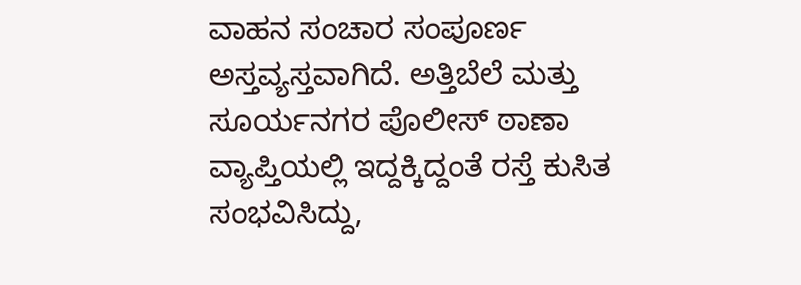ವಾಹನ ಸಂಚಾರ ಸಂಪೂರ್ಣ ಅಸ್ತವ್ಯಸ್ತವಾಗಿದೆ. ಅತ್ತಿಬೆಲೆ ಮತ್ತು ಸೂರ್ಯನಗರ ಪೊಲೀಸ್ ಠಾಣಾ ವ್ಯಾಪ್ತಿಯಲ್ಲಿ ಇದ್ದಕ್ಕಿದ್ದಂತೆ ರಸ್ತೆ ಕುಸಿತ ಸಂಭವಿಸಿದ್ದು,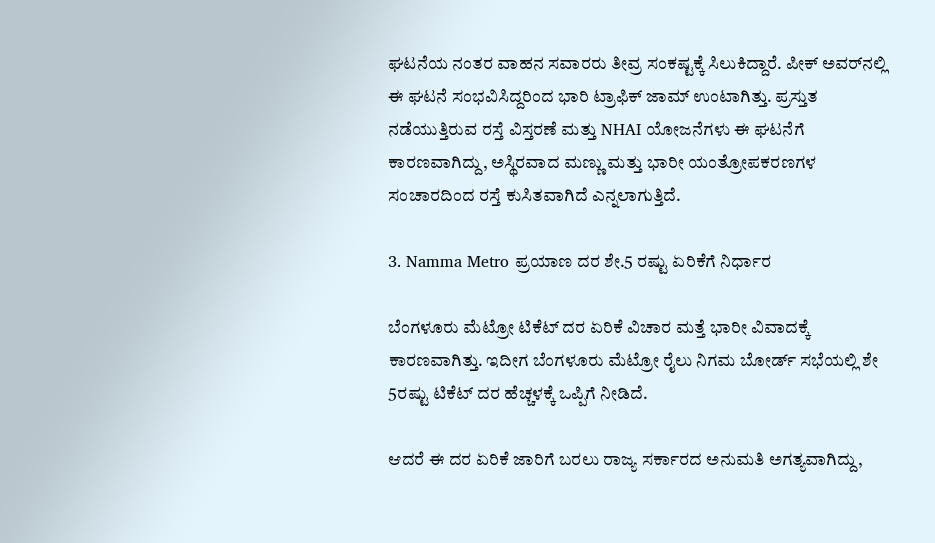ಘಟನೆಯ ನಂತರ ವಾಹನ ಸವಾರರು ತೀವ್ರ ಸಂಕಷ್ಟಕ್ಕೆ ಸಿಲುಕಿದ್ದಾರೆ. ಪೀಕ್ ಅವರ್‌ನಲ್ಲಿ ಈ ಘಟನೆ ಸಂಭವಿಸಿದ್ದರಿಂದ ಭಾರಿ ಟ್ರಾಫಿಕ್ ಜಾಮ್ ಉಂಟಾಗಿತ್ತು. ಪ್ರಸ್ತುತ ನಡೆಯುತ್ತಿರುವ ರಸ್ತೆ ವಿಸ್ತರಣೆ ಮತ್ತು NHAI ಯೋಜನೆಗಳು ಈ ಘಟನೆಗೆ ಕಾರಣವಾಗಿದ್ದು, ಅಸ್ಥಿರವಾದ ಮಣ್ಣು ಮತ್ತು ಭಾರೀ ಯಂತ್ರೋಪಕರಣಗಳ ಸಂಚಾರದಿಂದ ರಸ್ತೆ ಕುಸಿತವಾಗಿದೆ ಎನ್ನಲಾಗುತ್ತಿದೆ.

3. Namma Metro ಪ್ರಯಾಣ ದರ ಶೇ.5 ರಷ್ಟು ಏರಿಕೆಗೆ ನಿರ್ಧಾರ

ಬೆಂಗಳೂರು ಮೆಟ್ರೋ ಟಿಕೆಟ್ ದರ ಏರಿಕೆ ವಿಚಾರ ಮತ್ತೆ ಭಾರೀ ವಿವಾದಕ್ಕೆ ಕಾರಣವಾಗಿತ್ತು. ಇದೀಗ ಬೆಂಗಳೂರು ಮೆಟ್ರೋ ರೈಲು ನಿಗಮ ಬೋರ್ಡ್ ಸಭೆಯಲ್ಲಿ ಶೇ 5ರಷ್ಟು ಟಿಕೆಟ್ ದರ ಹೆಚ್ಚಳಕ್ಕೆ ಒಪ್ಪಿಗೆ ನೀಡಿದೆ.

ಆದರೆ ಈ ದರ ಏರಿಕೆ ಜಾರಿಗೆ ಬರಲು ರಾಜ್ಯ ಸರ್ಕಾರದ ಅನುಮತಿ ಅಗತ್ಯವಾಗಿದ್ದು,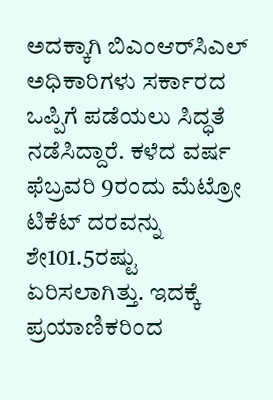ಅದಕ್ಕಾಗಿ ಬಿಎಂಆರ್‌ಸಿಎಲ್ ಅಧಿಕಾರಿಗಳು ಸರ್ಕಾರದ ಒಪ್ಪಿಗೆ ಪಡೆಯಲು ಸಿದ್ಧತೆ ನಡೆಸಿದ್ದಾರೆ. ಕಳೆದ ವರ್ಷ ಫೆಬ್ರವರಿ 9ರಂದು ಮೆಟ್ರೋ ಟಿಕೆಟ್ ದರವನ್ನು ಶೇ101.5ರಷ್ಟು ಏರಿಸಲಾಗಿತ್ತು. ಇದಕ್ಕೆ ಪ್ರಯಾಣಿಕರಿಂದ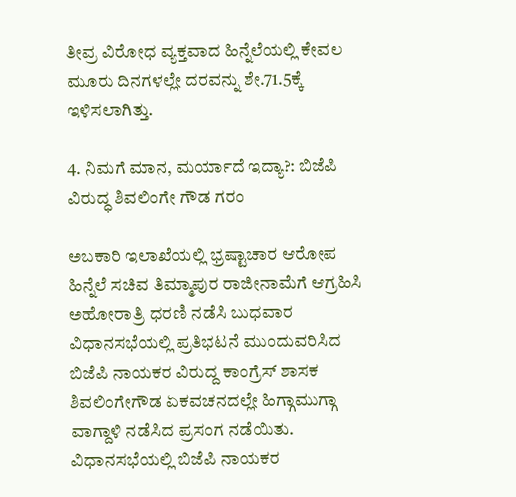ತೀವ್ರ ವಿರೋಧ ವ್ಯಕ್ತವಾದ ಹಿನ್ನೆಲೆಯಲ್ಲಿ ಕೇವಲ ಮೂರು ದಿನಗಳಲ್ಲೇ ದರವನ್ನು ಶೇ.71.5ಕ್ಕೆ ಇಳಿಸಲಾಗಿತ್ತು.

4. ನಿಮಗೆ ಮಾನ, ಮರ್ಯಾದೆ ಇದ್ಯಾ?: ಬಿಜೆಪಿ ವಿರುದ್ಧ ಶಿವಲಿಂಗೇ ಗೌಡ ಗರಂ

ಅಬಕಾರಿ ಇಲಾಖೆಯಲ್ಲಿ ಭ್ರಷ್ಟಾಚಾರ ಆರೋಪ ಹಿನ್ನೆಲೆ ಸಚಿವ ತಿಮ್ಮಾಪುರ ರಾಜೀನಾಮೆಗೆ ಆಗ್ರಹಿಸಿ ಅಹೋರಾತ್ರಿ ಧರಣಿ ನಡೆಸಿ ಬುಧವಾರ ವಿಧಾನಸಭೆಯಲ್ಲಿ ಪ್ರತಿಭಟನೆ ಮುಂದುವರಿಸಿದ ಬಿಜೆಪಿ ನಾಯಕರ ವಿರುದ್ದ ಕಾಂಗ್ರೆಸ್ ಶಾಸಕ ಶಿವಲಿಂಗೇಗೌಡ ಏಕವಚನದಲ್ಲೇ ಹಿಗ್ಗಾಮುಗ್ಗಾ ವಾಗ್ದಾಳಿ ನಡೆಸಿದ ಪ್ರಸಂಗ ನಡೆಯಿತು. ವಿಧಾನಸಭೆಯಲ್ಲಿ ಬಿಜೆಪಿ ನಾಯಕರ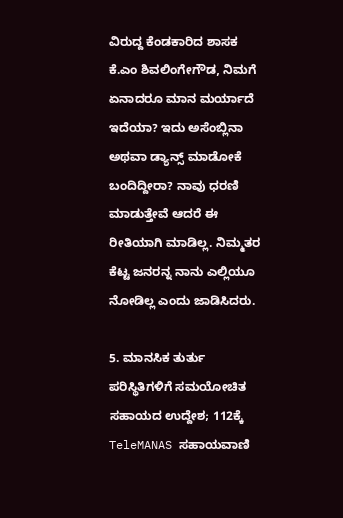ವಿರುದ್ದ ಕೆಂಡಕಾರಿದ ಶಾಸಕ ಕೆ.ಎಂ ಶಿವಲಿಂಗೇಗೌಡ, ನಿಮಗೆ ಏನಾದರೂ ಮಾನ ಮರ್ಯಾದೆ ಇದೆಯಾ? ಇದು ಅಸೆಂಬ್ಲಿನಾ ಅಥವಾ ಡ್ಯಾನ್ಸ್ ಮಾಡೋಕೆ ಬಂದಿದ್ದೀರಾ? ನಾವು ಧರಣಿ ಮಾಡುತ್ತೇವೆ ಆದರೆ ಈ ರೀತಿಯಾಗಿ ಮಾಡಿಲ್ಲ. ನಿಮ್ಮತರ ಕೆಟ್ಟ ಜನರನ್ನ ನಾನು ಎಲ್ಲಿಯೂ ನೋಡಿಲ್ಲ ಎಂದು ಜಾಡಿಸಿದರು.

5. ಮಾನಸಿಕ ತುರ್ತು ಪರಿಸ್ಥಿತಿಗಳಿಗೆ ಸಮಯೋಚಿತ ಸಹಾಯದ ಉದ್ದೇಶ; 112ಕ್ಕೆ TeleMANAS ಸಹಾಯವಾಣಿ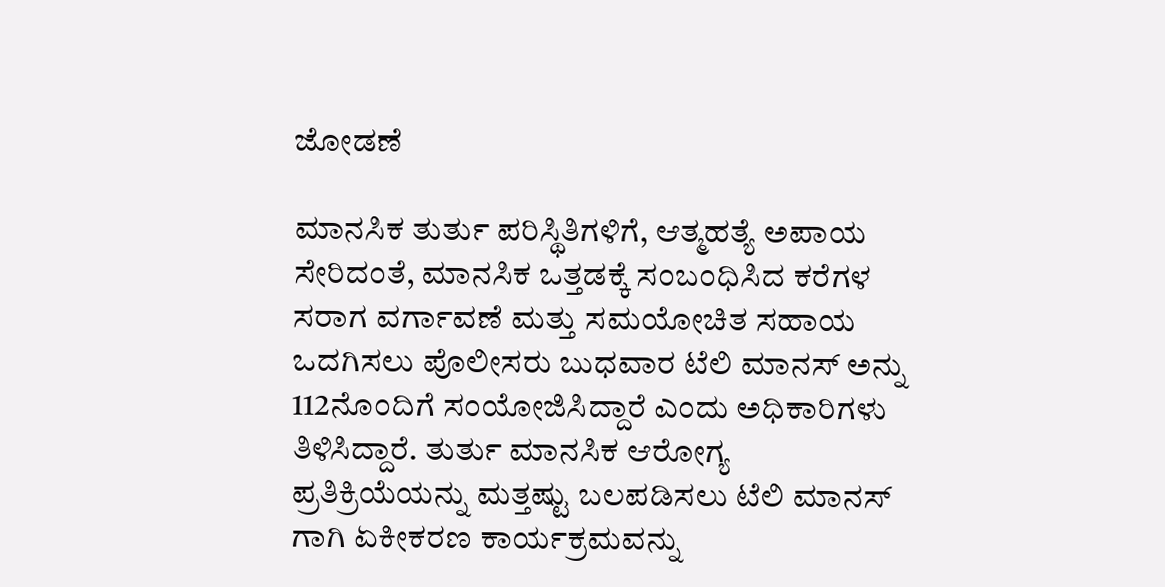ಜೋಡಣೆ

ಮಾನಸಿಕ ತುರ್ತು ಪರಿಸ್ಥಿತಿಗಳಿಗೆ, ಆತ್ಮಹತ್ಯೆ ಅಪಾಯ ಸೇರಿದಂತೆ, ಮಾನಸಿಕ ಒತ್ತಡಕ್ಕೆ ಸಂಬಂಧಿಸಿದ ಕರೆಗಳ ಸರಾಗ ವರ್ಗಾವಣೆ ಮತ್ತು ಸಮಯೋಚಿತ ಸಹಾಯ ಒದಗಿಸಲು ಪೊಲೀಸರು ಬುಧವಾರ ಟೆಲಿ ಮಾನಸ್ ಅನ್ನು 112ನೊಂದಿಗೆ ಸಂಯೋಜಿಸಿದ್ದಾರೆ ಎಂದು ಅಧಿಕಾರಿಗಳು ತಿಳಿಸಿದ್ದಾರೆ. ತುರ್ತು ಮಾನಸಿಕ ಆರೋಗ್ಯ ಪ್ರತಿಕ್ರಿಯೆಯನ್ನು ಮತ್ತಷ್ಟು ಬಲಪಡಿಸಲು ಟೆಲಿ ಮಾನಸ್ ಗಾಗಿ ಏಕೀಕರಣ ಕಾರ್ಯಕ್ರಮವನ್ನು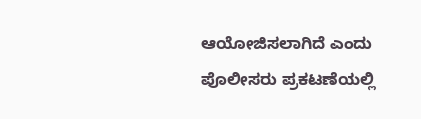ಆಯೋಜಿಸಲಾಗಿದೆ ಎಂದು ಪೊಲೀಸರು ಪ್ರಕಟಣೆಯಲ್ಲಿ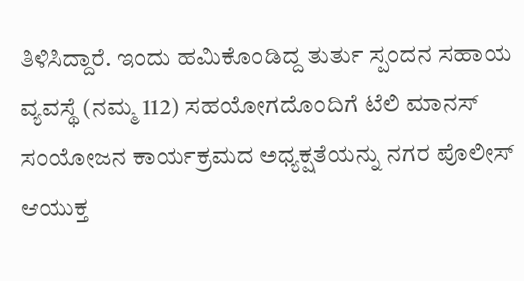ತಿಳಿಸಿದ್ದಾರೆ. ಇಂದು ಹಮಿಕೊಂಡಿದ್ದ ತುರ್ತು ಸ್ಪಂದನ ಸಹಾಯ ವ್ಯವಸ್ಥೆ (ನಮ್ಮ 112) ಸಹಯೋಗದೊಂದಿಗೆ ಟೆಲಿ ಮಾನಸ್‌ ಸಂಯೋಜನ ಕಾರ್ಯಕ್ರಮದ ಅಧ್ಯಕ್ಷತೆಯನ್ನು ನಗರ ಪೊಲೀಸ್‌ ಆಯುಕ್ತ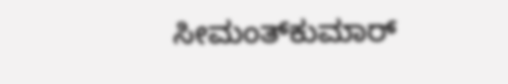ಸೀಮಂತ್‌ಕುಮಾರ್‌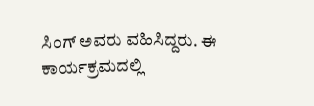ಸಿಂಗ್‌ ಅವರು ವಹಿಸಿದ್ದರು. ಈ ಕಾರ್ಯಕ್ರಮದಲ್ಲಿ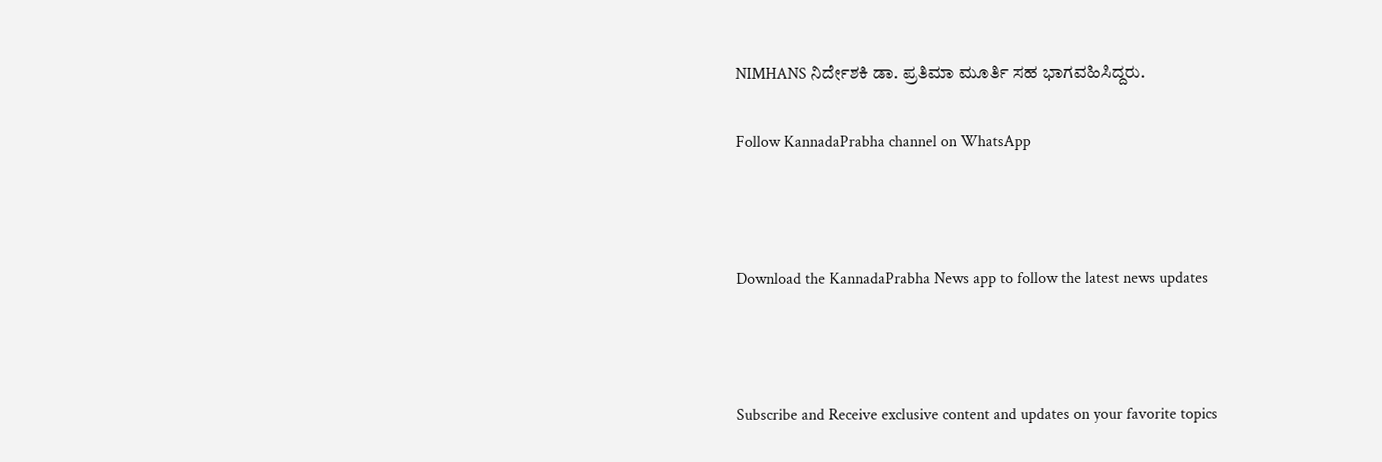NIMHANS ನಿರ್ದೇಶಕಿ ಡಾ. ಪ್ರತಿಮಾ ಮೂರ್ತಿ ಸಹ ಭಾಗವಹಿಸಿದ್ದರು.

Follow KannadaPrabha channel on WhatsApp



Download the KannadaPrabha News app to follow the latest news updates



Subscribe and Receive exclusive content and updates on your favorite topics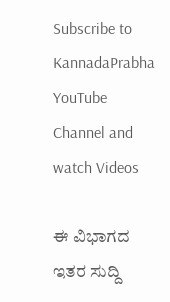Subscribe to KannadaPrabha YouTube Channel and watch Videos

ಈ ವಿಭಾಗದ ಇತರ ಸುದ್ದಿ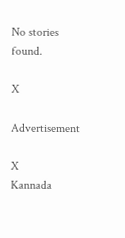No stories found.

X

Advertisement

X
Kannada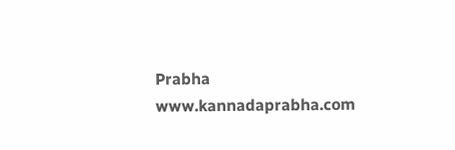Prabha
www.kannadaprabha.com